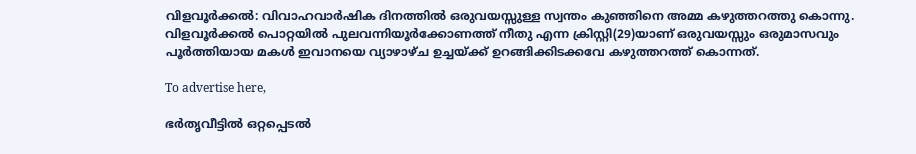വിളവൂർക്കൽ: വിവാഹവാർഷിക ദിനത്തിൽ ഒരുവയസ്സുള്ള സ്വന്തം കുഞ്ഞിനെ അമ്മ കഴുത്തറത്തു കൊന്നു. വിളവൂർക്കൽ പൊറ്റയിൽ പുലവന്നിയൂർക്കോണത്ത് നീതു എന്ന ക്രിസ്റ്റി(29)യാണ് ഒരുവയസ്സും ഒരുമാസവും പൂർത്തിയായ മകൾ ഇവാനയെ വ്യാഴാഴ്ച ഉച്ചയ്ക്ക് ഉറങ്ങിക്കിടക്കവേ കഴുത്തറത്ത് കൊന്നത്.

To advertise here,

ഭർതൃവീട്ടിൽ ഒറ്റപ്പെടൽ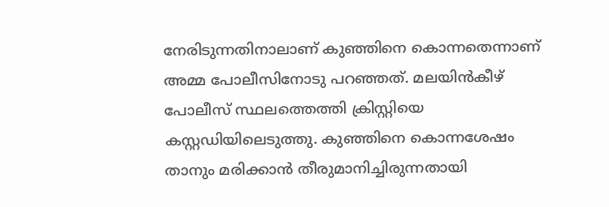നേരിടുന്നതിനാലാണ് കുഞ്ഞിനെ കൊന്നതെന്നാണ് അമ്മ പോലീസിനോടു പറഞ്ഞത്. മലയിൻകീഴ് പോലീസ് സ്ഥലത്തെത്തി ക്രിസ്റ്റിയെ കസ്റ്റഡിയിലെടുത്തു. കുഞ്ഞിനെ കൊന്നശേഷം താനും മരിക്കാൻ തീരുമാനിച്ചിരുന്നതായി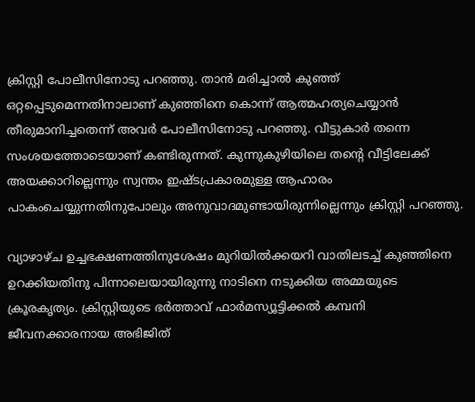ക്രിസ്റ്റി പോലീസിനോടു പറഞ്ഞു. താൻ മരിച്ചാൽ കുഞ്ഞ് ഒറ്റപ്പെടുമെന്നതിനാലാണ് കുഞ്ഞിനെ കൊന്ന് ആത്മഹത്യചെയ്യാൻ തീരുമാനിച്ചതെന്ന് അവർ പോലീസിനോടു പറഞ്ഞു. വീട്ടുകാർ തന്നെ സംശയത്തോടെയാണ് കണ്ടിരുന്നത്. കുന്നുകുഴിയിലെ തന്റെ വീട്ടിലേക്ക്‌ അയക്കാറില്ലെന്നും സ്വന്തം ഇഷ്ടപ്രകാരമുള്ള ആഹാരം പാകംചെയ്യുന്നതിനുപോലും അനുവാദമുണ്ടായിരുന്നില്ലെന്നും ക്രിസ്റ്റി പറഞ്ഞു.

വ്യാഴാഴ്ച ഉച്ചഭക്ഷണത്തിനുശേഷം മുറിയിൽക്കയറി വാതിലടച്ച് കുഞ്ഞിനെ ഉറക്കിയതിനു പിന്നാലെയായിരുന്നു നാടിനെ നടുക്കിയ അമ്മയുടെ ക്രൂരകൃത്യം. ക്രിസ്റ്റിയുടെ ഭർത്താവ് ഫാർമസ്യൂട്ടിക്കൽ കമ്പനി ജീവനക്കാരനായ അഭിജിത്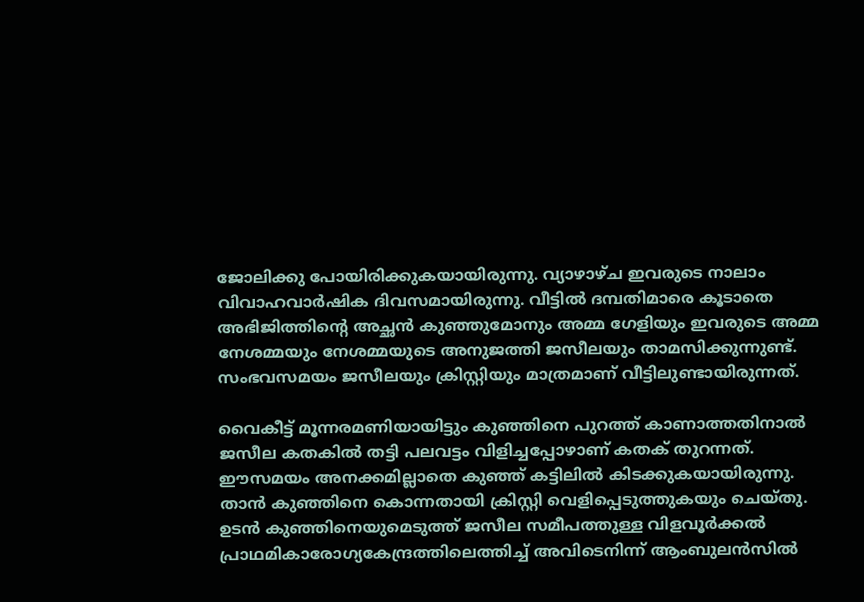ജോലിക്കു പോയിരിക്കുകയായിരുന്നു. വ്യാഴാഴ്ച ഇവരുടെ നാലാം വിവാഹവാർഷിക ദിവസമായിരുന്നു. വീട്ടിൽ ദമ്പതിമാരെ കൂടാതെ അഭിജിത്തിന്റെ അച്ഛൻ കുഞ്ഞുമോനും അമ്മ ഗേളിയും ഇവരുടെ അമ്മ നേശമ്മയും നേശമ്മയുടെ അനുജത്തി ജസീലയും താമസിക്കുന്നുണ്ട്. സംഭവസമയം ജസീലയും ക്രിസ്റ്റിയും മാത്രമാണ് വീട്ടിലുണ്ടായിരുന്നത്.

വൈകീട്ട് മൂന്നരമണിയായിട്ടും കുഞ്ഞിനെ പുറത്ത് കാണാത്തതിനാൽ ജസീല കതകിൽ തട്ടി പലവട്ടം വിളിച്ചപ്പോഴാണ് കതക് തുറന്നത്. ഈസമയം അനക്കമില്ലാതെ കുഞ്ഞ് കട്ടിലിൽ കിടക്കുകയായിരുന്നു. താൻ കുഞ്ഞിനെ കൊന്നതായി ക്രിസ്റ്റി വെളിപ്പെടുത്തുകയും ചെയ്തു. ഉടൻ കുഞ്ഞിനെയുമെടുത്ത് ജസീല സമീപത്തുള്ള വിളവൂർക്കൽ പ്രാഥമികാരോഗ്യകേന്ദ്രത്തിലെത്തിച്ച് അവിടെനിന്ന്‌ ആംബുലൻസിൽ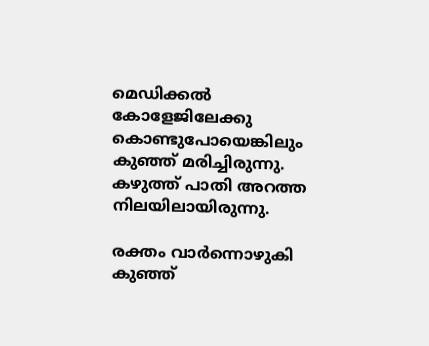മെഡിക്കൽ കോളേജിലേക്കു കൊണ്ടുപോയെങ്കിലും കുഞ്ഞ് മരിച്ചിരുന്നു. കഴുത്ത് പാതി അറത്ത നിലയിലായിരുന്നു.

രക്തം വാർന്നൊഴുകി കുഞ്ഞ്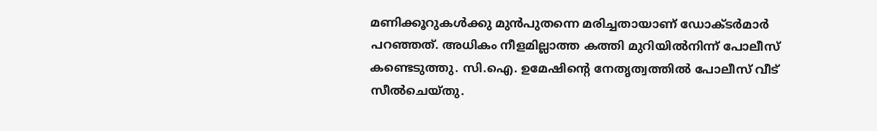മണിക്കൂറുകൾക്കു മുൻപുതന്നെ മരിച്ചതായാണ് ഡോക്ടർമാർ പറഞ്ഞത്. അധികം നീളമില്ലാത്ത കത്തി മുറിയിൽനിന്ന്‌ പോലീസ് കണ്ടെടുത്തു. സി.ഐ. ഉമേഷിന്റെ നേതൃത്വത്തിൽ പോലീസ് വീട് സീൽചെയ്തു.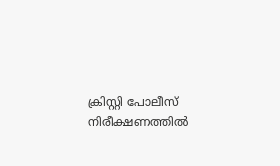ക്രിസ്റ്റി പോലീസ് നിരീക്ഷണത്തിൽ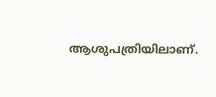ആശുപത്രിയിലാണ്.